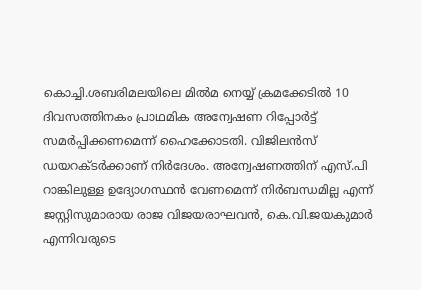കൊച്ചി.ശബരിമലയിലെ മിൽമ നെയ്യ് ക്രമക്കേടിൽ 10 ദിവസത്തിനകം പ്രാഥമിക അന്വേഷണ റിപ്പോർട്ട് സമർപ്പിക്കണമെന്ന് ഹൈക്കോടതി. വിജിലൻസ് ഡയറക്ടർക്കാണ് നിർദേശം. അന്വേഷണത്തിന് എസ്.പി റാങ്കിലുള്ള ഉദ്യോഗസ്ഥൻ വേണമെന്ന് നിർബന്ധമില്ല എന്ന് ജസ്റ്റിസുമാരായ രാജ വിജയരാഘവൻ, കെ.വി.ജയകുമാർ എന്നിവരുടെ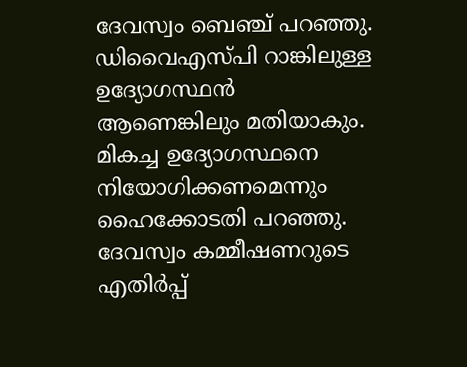ദേവസ്വം ബെഞ്ച് പറഞ്ഞു. ഡിവൈഎസ്പി റാങ്കിലുള്ള ഉദ്യോഗസ്ഥൻ ആണെങ്കിലും മതിയാകും.
മികച്ച ഉദ്യോഗസ്ഥനെ നിയോഗിക്കണമെന്നും ഹൈക്കോടതി പറഞ്ഞു. ദേവസ്വം കമ്മീഷണറുടെ എതിർപ്പ്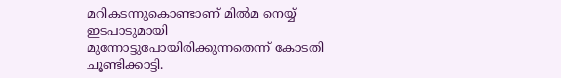മറികടന്നുകൊണ്ടാണ് മിൽമ നെയ്യ് ഇടപാടുമായി മുന്നോട്ടുപോയിരിക്കുന്നതെന്ന് കോടതി ചൂണ്ടിക്കാട്ടി.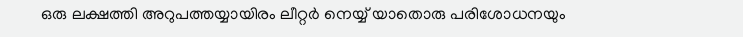ഒരു ലക്ഷത്തി അറുപത്തയ്യായിരം ലീറ്റർ നെയ്യ് യാതൊരു പരിശോധനയും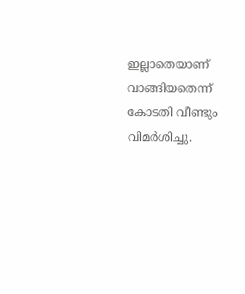ഇല്ലാതെയാണ് വാങ്ങിയതെന്ന് കോടതി വീണ്ടും വിമർശിച്ചു.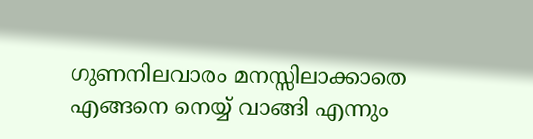ഗുണനിലവാരം മനസ്സിലാക്കാതെ എങ്ങനെ നെയ്യ് വാങ്ങി എന്നും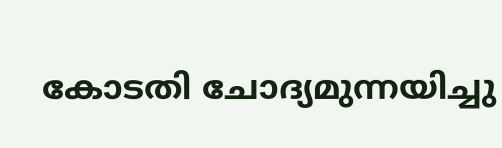കോടതി ചോദ്യമുന്നയിച്ചു